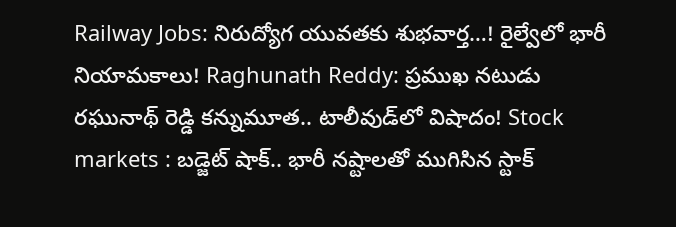Railway Jobs: నిరుద్యోగ యువతకు శుభవార్త…! రైల్వేలో భారీ నియామకాలు! Raghunath Reddy: ప్రముఖ నటుడు రఘునాథ్ రెడ్డి కన్నుమూత.. టాలీవుడ్‌లో విషాదం! Stock markets : బడ్జెట్ షాక్‌.. భారీ నష్టాలతో ముగిసిన స్టాక్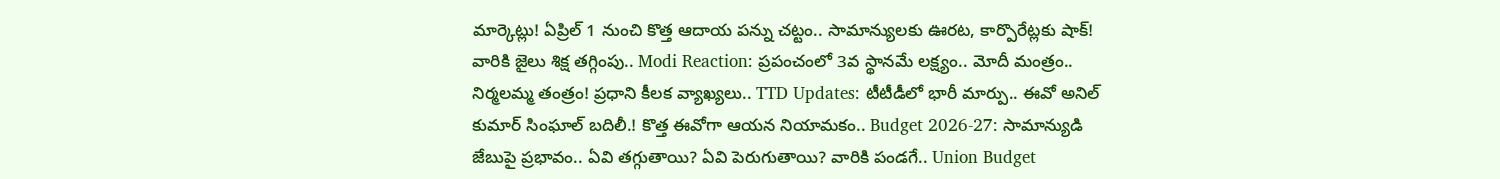మార్కెట్లు! ఏప్రిల్ 1 నుంచి కొత్త ఆదాయ పన్ను చట్టం.. సామాన్యులకు ఊరట, కార్పొరేట్లకు షాక్! వారికి జైలు శిక్ష తగ్గింపు.. Modi Reaction: ప్రపంచంలో 3వ స్థానమే లక్ష్యం.. మోదీ మంత్రం.. నిర్మలమ్మ తంత్రం! ప్రధాని కీలక వ్యాఖ్యలు.. TTD Updates: టీటీడీలో భారీ మార్పు.. ఈవో అనిల్ కుమార్ సింఘాల్ బదిలీ.! కొత్త ఈవోగా ఆయన నియామకం.. Budget 2026-27: సామాన్యుడి జేబుపై ప్రభావం.. ఏవి తగ్గుతాయి? ఏవి పెరుగుతాయి? వారికి పండగే.. Union Budget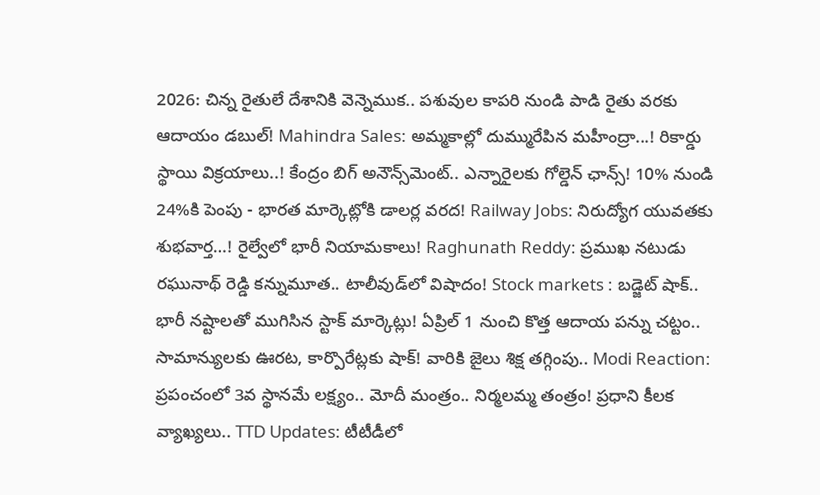2026: చిన్న రైతులే దేశానికి వెన్నెముక.. పశువుల కాపరి నుండి పాడి రైతు వరకు ఆదాయం డబుల్! Mahindra Sales: అమ్మకాల్లో దుమ్మురేపిన మహీంద్రా...! రికార్డు స్థాయి విక్రయాలు..! కేంద్రం బిగ్ అనౌన్స్‌మెంట్.. ఎన్నారైలకు గోల్డెన్ ఛాన్స్! 10% నుండి 24%కి పెంపు - భారత మార్కెట్లోకి డాలర్ల వరద! Railway Jobs: నిరుద్యోగ యువతకు శుభవార్త…! రైల్వేలో భారీ నియామకాలు! Raghunath Reddy: ప్రముఖ నటుడు రఘునాథ్ రెడ్డి కన్నుమూత.. టాలీవుడ్‌లో విషాదం! Stock markets : బడ్జెట్ షాక్‌.. భారీ నష్టాలతో ముగిసిన స్టాక్ మార్కెట్లు! ఏప్రిల్ 1 నుంచి కొత్త ఆదాయ పన్ను చట్టం.. సామాన్యులకు ఊరట, కార్పొరేట్లకు షాక్! వారికి జైలు శిక్ష తగ్గింపు.. Modi Reaction: ప్రపంచంలో 3వ స్థానమే లక్ష్యం.. మోదీ మంత్రం.. నిర్మలమ్మ తంత్రం! ప్రధాని కీలక వ్యాఖ్యలు.. TTD Updates: టీటీడీలో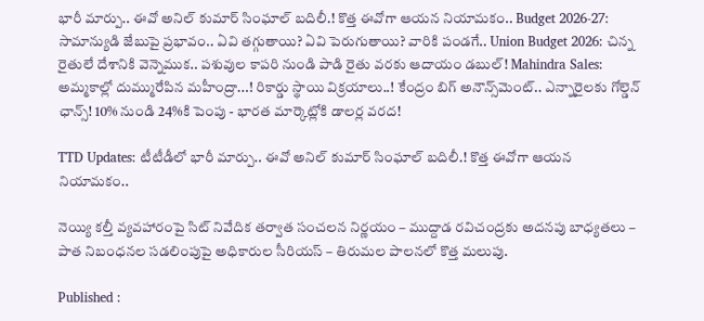భారీ మార్పు.. ఈవో అనిల్ కుమార్ సింఘాల్ బదిలీ.! కొత్త ఈవోగా ఆయన నియామకం.. Budget 2026-27: సామాన్యుడి జేబుపై ప్రభావం.. ఏవి తగ్గుతాయి? ఏవి పెరుగుతాయి? వారికి పండగే.. Union Budget 2026: చిన్న రైతులే దేశానికి వెన్నెముక.. పశువుల కాపరి నుండి పాడి రైతు వరకు ఆదాయం డబుల్! Mahindra Sales: అమ్మకాల్లో దుమ్మురేపిన మహీంద్రా...! రికార్డు స్థాయి విక్రయాలు..! కేంద్రం బిగ్ అనౌన్స్‌మెంట్.. ఎన్నారైలకు గోల్డెన్ ఛాన్స్! 10% నుండి 24%కి పెంపు - భారత మార్కెట్లోకి డాలర్ల వరద!

TTD Updates: టీటీడీలో భారీ మార్పు.. ఈవో అనిల్ కుమార్ సింఘాల్ బదిలీ.! కొత్త ఈవోగా ఆయన నియామకం..

నెయ్యి కల్తీ వ్యవహారంపై సిట్ నివేదిక తర్వాత సంచలన నిర్ణయం – ముద్దాడ రవిచంద్రకు అదనపు బాధ్యతలు – పాత నిబంధనల సడలింపుపై అధికారుల సీరియస్ – తిరుమల పాలనలో కొత్త మలుపు.

Published :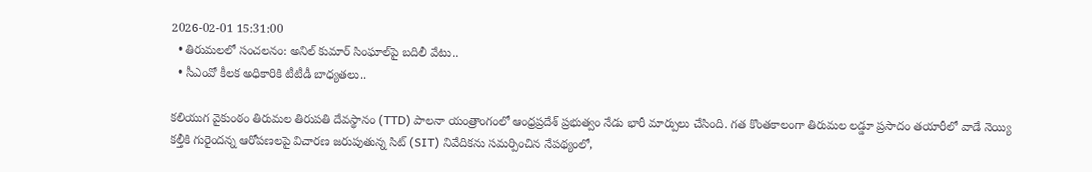2026-02-01 15:31:00
  • తిరుమలలో సంచలనం: అనిల్ కుమార్ సింఘాల్‌పై బదిలీ వేటు..
  • సీఎంవో కీలక అధికారికి టీటీడీ బాధ్యతలు..

కలియుగ వైకుంఠం తిరుమల తిరుపతి దేవస్థానం (TTD) పాలనా యంత్రాంగంలో ఆంధ్రప్రదేశ్ ప్రభుత్వం నేడు భారీ మార్పులు చేసింది. గత కొంతకాలంగా తిరుమల లడ్డూ ప్రసాదం తయారీలో వాడే నెయ్యి కల్తీకి గురైందన్న ఆరోపణలపై విచారణ జరుపుతున్న సిట్ (SIT) నివేదికను సమర్పించిన నేపథ్యంలో,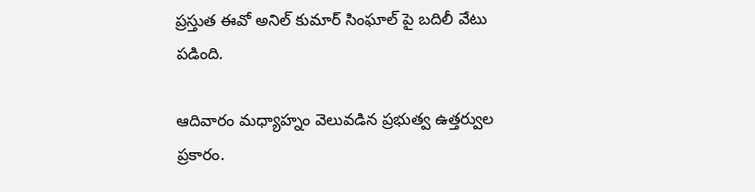ప్రస్తుత ఈవో అనిల్ కుమార్ సింఘాల్ పై బదిలీ వేటు పడింది.

ఆదివారం మధ్యాహ్నం వెలువడిన ప్రభుత్వ ఉత్తర్వుల ప్రకారం.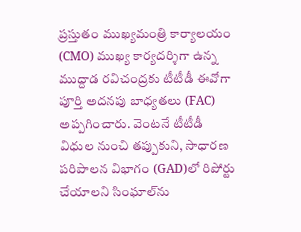ప్రస్తుతం ముఖ్యమంత్రి కార్యాలయం (CMO) ముఖ్య కార్యదర్శిగా ఉన్న ముద్దాడ రవిచంద్రకు టీటీడీ ఈవోగా పూర్తి అదనపు బాధ్యతలు (FAC) అప్పగించారు. వెంటనే టీటీడీ విధుల నుంచి తప్పుకుని, సాధారణ పరిపాలన విభాగం (GAD)లో రిపోర్టు చేయాలని సింఘాల్‌ను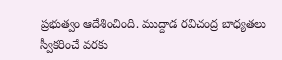ప్రభుత్వం ఆదేశించింది. ముద్దాడ రవిచంద్ర బాధ్యతలు స్వీకరించే వరకు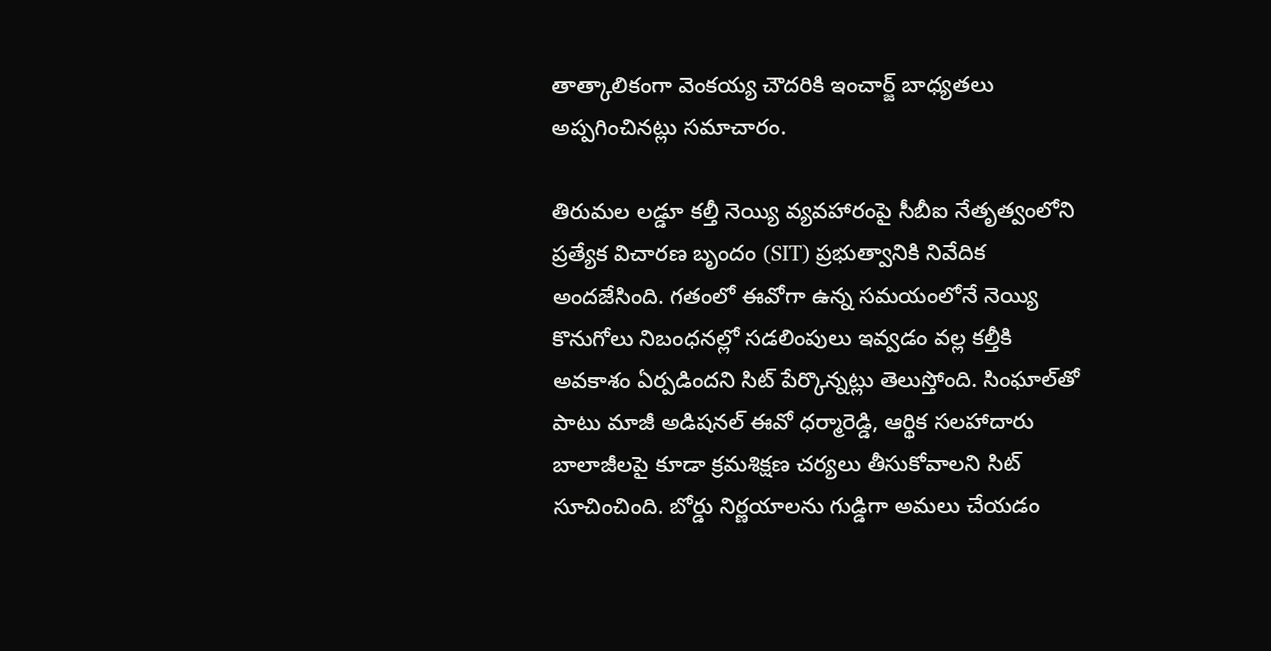తాత్కాలికంగా వెంకయ్య చౌదరికి ఇంచార్జ్ బాధ్యతలు అప్పగించినట్లు సమాచారం.

తిరుమల లడ్డూ కల్తీ నెయ్యి వ్యవహారంపై సీబీఐ నేతృత్వంలోని ప్రత్యేక విచారణ బృందం (SIT) ప్రభుత్వానికి నివేదిక అందజేసింది. గతంలో ఈవోగా ఉన్న సమయంలోనే నెయ్యి కొనుగోలు నిబంధనల్లో సడలింపులు ఇవ్వడం వల్ల కల్తీకి అవకాశం ఏర్పడిందని సిట్ పేర్కొన్నట్లు తెలుస్తోంది. సింఘాల్‌తో పాటు మాజీ అడిషనల్ ఈవో ధర్మారెడ్డి, ఆర్థిక సలహాదారు బాలాజీలపై కూడా క్రమశిక్షణ చర్యలు తీసుకోవాలని సిట్ సూచించింది. బోర్డు నిర్ణయాలను గుడ్డిగా అమలు చేయడం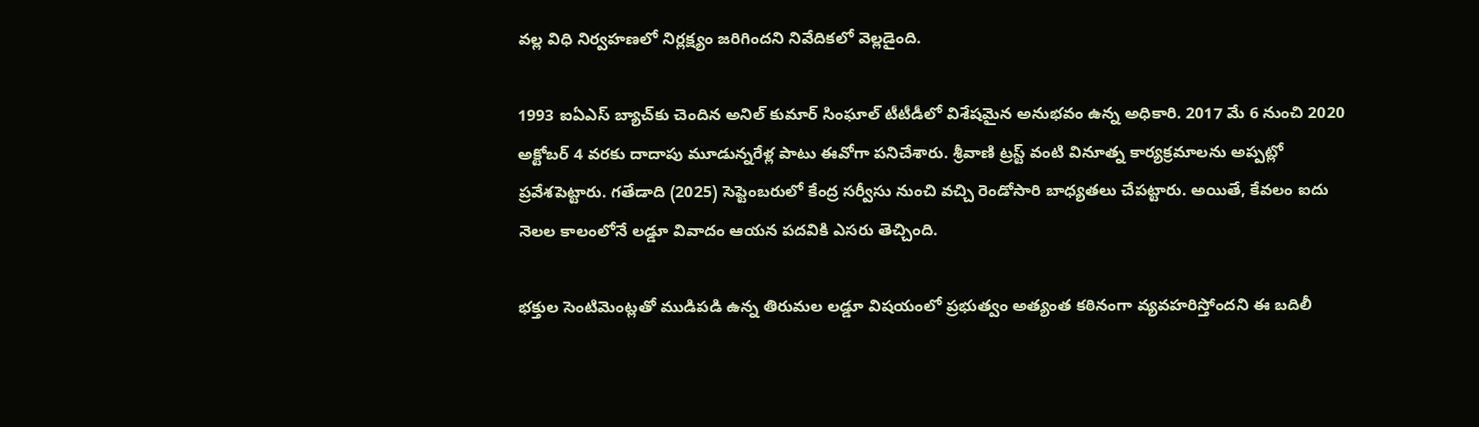వల్ల విధి నిర్వహణలో నిర్లక్ష్యం జరిగిందని నివేదికలో వెల్లడైంది.

1993 ఐఏఎస్ బ్యాచ్‌కు చెందిన అనిల్ కుమార్ సింఘాల్ టీటీడీలో విశేషమైన అనుభవం ఉన్న అధికారి. 2017 మే 6 నుంచి 2020 అక్టోబర్ 4 వరకు దాదాపు మూడున్నరేళ్ల పాటు ఈవోగా పనిచేశారు. శ్రీవాణి ట్రస్ట్ వంటి వినూత్న కార్యక్రమాలను అప్పట్లో ప్రవేశపెట్టారు. గతేడాది (2025) సెప్టెంబరులో కేంద్ర సర్వీసు నుంచి వచ్చి రెండోసారి బాధ్యతలు చేపట్టారు. అయితే, కేవలం ఐదు నెలల కాలంలోనే లడ్డూ వివాదం ఆయన పదవికి ఎసరు తెచ్చింది.

భక్తుల సెంటిమెంట్లతో ముడిపడి ఉన్న తిరుమల లడ్డూ విషయంలో ప్రభుత్వం అత్యంత కఠినంగా వ్యవహరిస్తోందని ఈ బదిలీ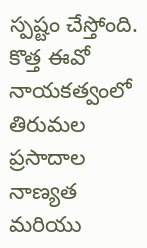స్పష్టం చేస్తోంది. కొత్త ఈవో నాయకత్వంలో తిరుమల ప్రసాదాల నాణ్యత మరియు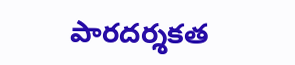పారదర్శకత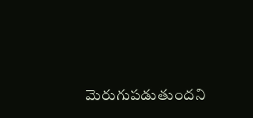మెరుగుపడుతుందని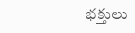భక్తులు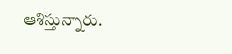ఆశిస్తున్నారు.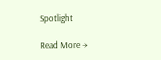Spotlight

Read More →